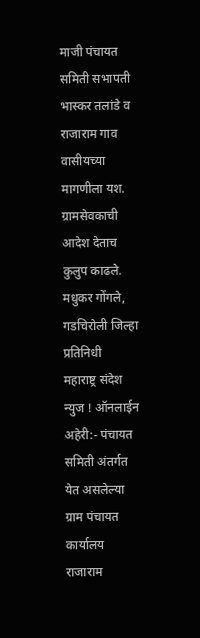माजी पंचायत समिती सभापती भास्कर तलांडे व राजाराम गाव वासीयच्या मागणीला यश. ग्रामसेवकाची आदेश देताच कुलुप काढले.
मधुकर गोंगले, गडचिरोली जिल्हा प्रतिनिधी
महाराष्ट्र संदेश न्युज ! ऑनलाईन अहेरी:- पंचायत समिती अंतर्गत येत असलेल्या ग्राम पंचायत कार्यालय राजाराम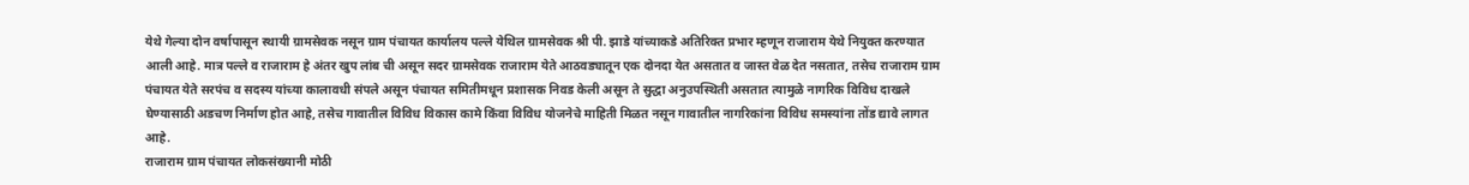येथे गेल्या दोन वर्षापासून स्थायी ग्रामसेवक नसून ग्राम पंचायत कार्यालय पल्ले येथिल ग्रामसेवक श्री पी. झाडे यांच्याकडे अतिरिक्त प्रभार म्हणून राजाराम येथे नियुक्त करण्यात आली आहे. मात्र पल्ले व राजाराम हे अंतर खुप लांब ची असून सदर ग्रामसेवक राजाराम येते आठवड्यातून एक दोनदा येत असतात व जास्त वेळ देत नसतात, तसेच राजाराम ग्राम पंचायत येते सरपंच व सदस्य यांच्या कालावधी संपले असून पंचायत समितीमधून प्रशासक निवड केली असून ते सुद्धा अनुउपस्थिती असतात त्यामुळे नागरिक विविध दाखले घेण्यासाठी अडचण निर्माण होत आहे, तसेच गावातील विविध विकास कामे किंवा विविध योजनेचे माहिती मिळत नसून गावातील नागरिकांना विविध समस्यांना तोंड द्यावे लागत आहे.
राजाराम ग्राम पंचायत लोकसंख्यानी मोठी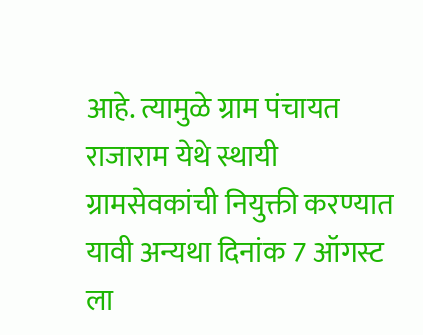आहे. त्यामुळे ग्राम पंचायत राजाराम येथे स्थायी ग्रामसेवकांची नियुक्ती करण्यात यावी अन्यथा दिनांक 7 ऑगस्ट ला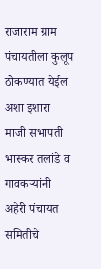राजाराम ग्राम पंचायतीला कुलूप ठोकण्यात येईल अशा इशारा माजी सभापती भास्कर तलांडे व गावकऱ्यांनी अहेरी पंचायत समितीचे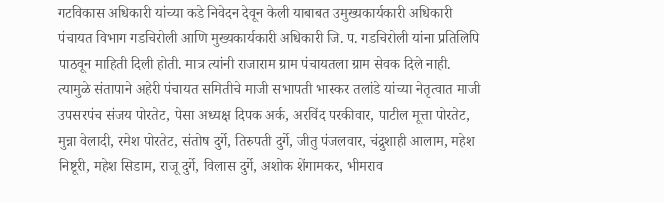गटविकास अधिकारी यांच्या कडे निवेदन देवून केली याबाबत उमुख्यकार्यकारी अधिकारी पंचायत विभाग गडचिरोली आणि मुख्यकार्यकारी अधिकारी जि. प. गडचिरोली यांना प्रतिलिपि पाठवून माहिती दिली होती. मात्र त्यांनी राजाराम ग्राम पंचायतला ग्राम सेवक दिले नाही.
त्यामुळे संतापाने अहेरी पंचायत समितीचे माजी सभापती भास्कर तलांडे यांच्या नेतृत्वात माजी उपसरपंच संजय पोरतेट, पेसा अध्यक्ष दिपक अर्क, अरविंद परकीवार, पाटील मूत्ता पोरतेट, मुन्ना वेलादी, रमेश पोरतेट, संतोष दुर्गे, तिरुपती दुर्गे, जीतु पंजलवार, चंद्रुशाही आलाम, महेश निष्टूरी, महेश सिडाम, राजू दुर्गे, विलास दुर्गे, अशोक शेंगामकर, भीमराव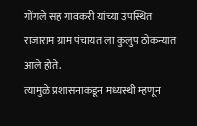गोंगले सह गावकरी यांच्या उपस्थित राजाराम ग्राम पंचायत ला कुलुप ठोकन्यात आले होते.
त्यामुळे प्रशासनाकडून मध्यस्थी म्हणून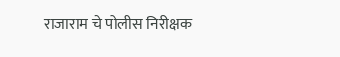राजाराम चे पोलीस निरीक्षक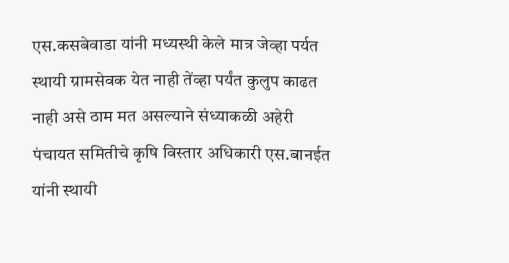एस.कसबेवाडा यांनी मध्यस्थी केले मात्र जेव्हा पर्यत स्थायी ग्रामसेवक येत नाही तेंव्हा पर्यंत कुलुप काढत नाही असे ठाम मत असल्याने संध्याकळी अहेरी पंचायत समितीचे कृषि विस्तार अधिकारी एस.बानईत यांनी स्थायी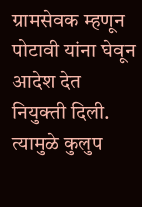ग्रामसेवक म्हणून पोटावी यांना घेवून आदेश देत नियुक्ती दिली. त्यामुळे कुलुप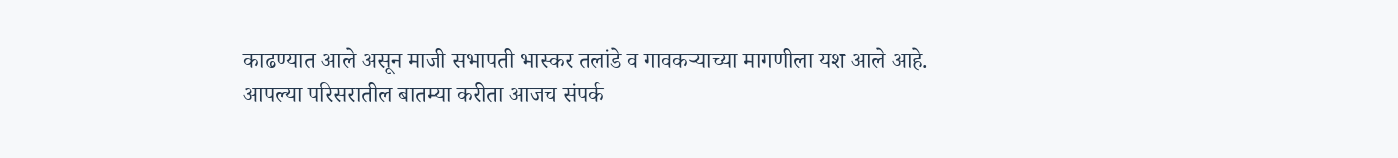काढण्यात आले असून माजी सभापती भास्कर तलांडे व गावकऱ्याच्या मागणीला यश आले आहे.
आपल्या परिसरातील बातम्या करीता आजच संपर्क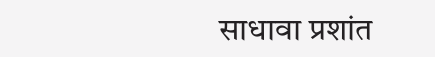साधावा प्रशांत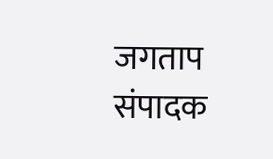जगताप संपादक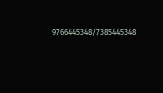9766445348/7385445348